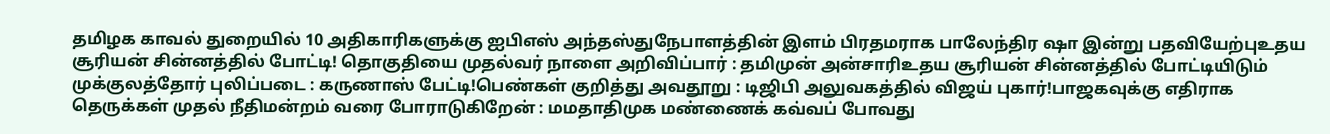தமிழக காவல் துறையில் 10 அதிகாரிகளுக்கு ஐபிஎஸ் அந்தஸ்துநேபாளத்தின் இளம் பிரதமராக பாலேந்திர ஷா இன்று பதவியேற்புஉதய சூரியன் சின்னத்தில் போட்டி! தொகுதியை முதல்வர் நாளை அறிவிப்பார் : தமிமுன் அன்சாரிஉதய சூரியன் சின்னத்தில் போட்டியிடும் முக்குலத்தோர் புலிப்படை : கருணாஸ் பேட்டி!பெண்கள் குறித்து அவதூறு : டிஜிபி அலுவகத்தில் விஜய் புகார்!பாஜகவுக்கு எதிராக தெருக்கள் முதல் நீதிமன்றம் வரை போராடுகிறேன் : மமதாதிமுக மண்ணைக் கவ்வப் போவது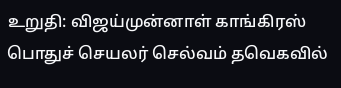உறுதி: விஜய்முன்னாள் காங்கிரஸ் பொதுச் செயலர் செல்வம் தவெகவில்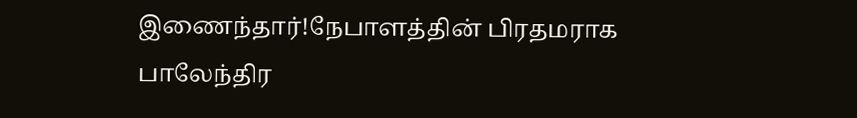இணைந்தார்!நேபாளத்தின் பிரதமராக பாலேந்திர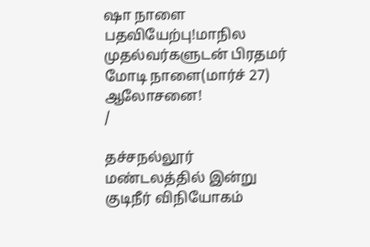ஷா நாளை பதவியேற்பு!மாநில முதல்வர்களுடன் பிரதமர் மோடி நாளை(மார்ச் 27) ஆலோசனை!
/

தச்சநல்லூர் மண்டலத்தில் இன்று குடிநீர் விநியோகம்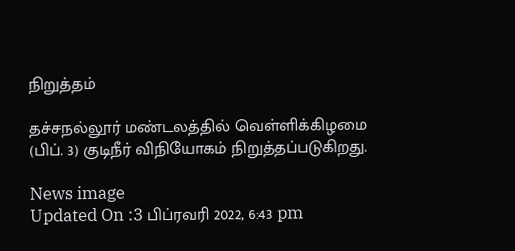நிறுத்தம்

தச்சநல்லூர் மண்டலத்தில் வெள்ளிக்கிழமை (பிப். 3) குடிநீர் விநியோகம் நிறுத்தப்படுகிறது.

News image
Updated On :3 பிப்ரவரி 2022, 6:43 pm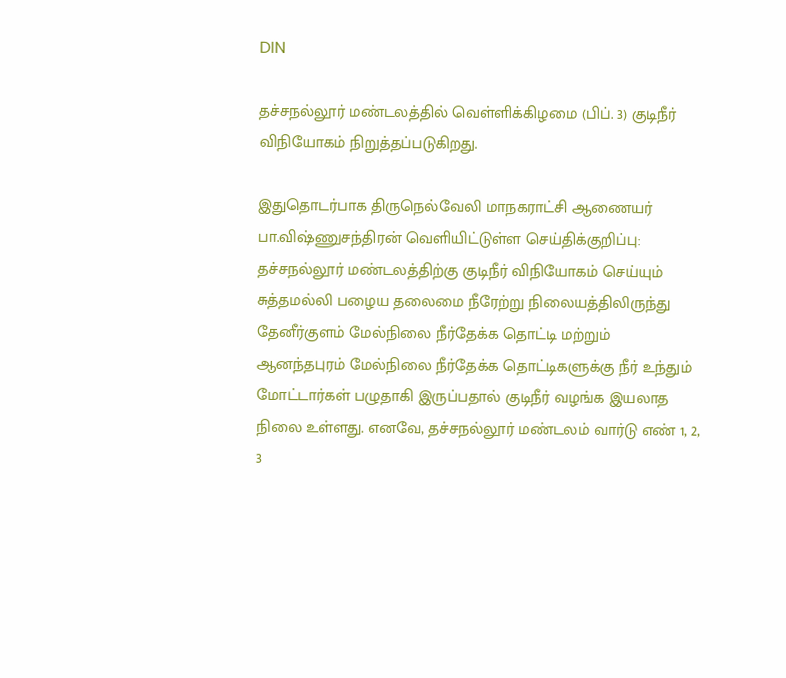DIN

தச்சநல்லூர் மண்டலத்தில் வெள்ளிக்கிழமை (பிப். 3) குடிநீர் விநியோகம் நிறுத்தப்படுகிறது.

இதுதொடர்பாக திருநெல்வேலி மாநகராட்சி ஆணையர் பா.விஷ்ணுசந்திரன் வெளியிட்டுள்ள செய்திக்குறிப்பு: தச்சநல்லூர் மண்டலத்திற்கு குடிநீர் விநியோகம் செய்யும் சுத்தமல்லி பழைய தலைமை நீரேற்று நிலையத்திலிருந்து தேனீர்குளம் மேல்நிலை நீர்தேக்க தொட்டி மற்றும் ஆனந்தபுரம் மேல்நிலை நீர்தேக்க தொட்டிகளுக்கு நீர் உந்தும் மோட்டார்கள் பழுதாகி இருப்பதால் குடிநீர் வழங்க இயலாத நிலை உள்ளது. எனவே, தச்சநல்லூர் மண்டலம் வார்டு எண் 1, 2, 3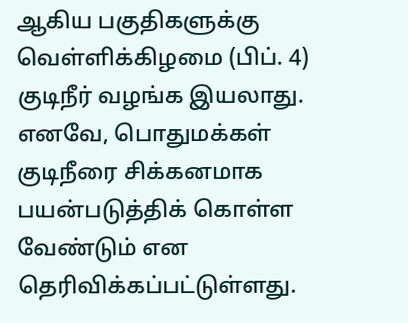ஆகிய பகுதிகளுக்கு வெள்ளிக்கிழமை (பிப். 4) குடிநீர் வழங்க இயலாது. எனவே, பொதுமக்கள் குடிநீரை சிக்கனமாக பயன்படுத்திக் கொள்ள வேண்டும் என தெரிவிக்கப்பட்டுள்ளது.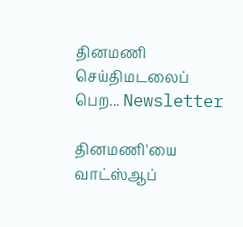தினமணி செய்திமடலைப் பெற... Newsletter

தினமணி'யை வாட்ஸ்ஆப்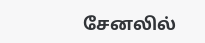சேனலில்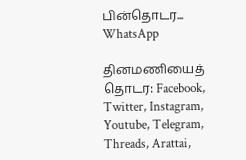பின்தொடர... WhatsApp

தினமணியைத் தொடர: Facebook, Twitter, Instagram, Youtube, Telegram, Threads, Arattai,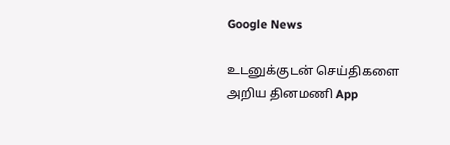Google News

உடனுக்குடன் செய்திகளை அறிய தினமணி App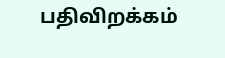பதிவிறக்கம்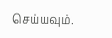செய்யவும்.